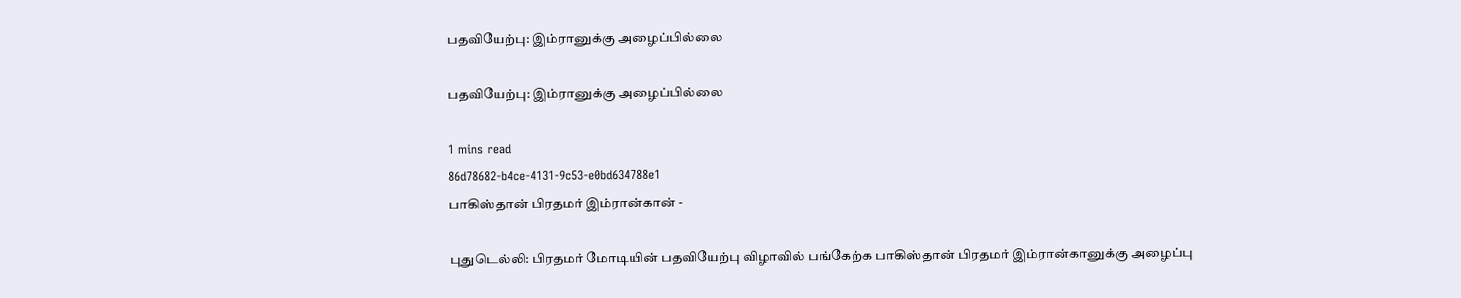பதவியேற்பு: இம்ரானுக்கு அழைப்பில்லை

பதவியேற்பு: இம்ரானுக்கு அழைப்பில்லை

1 mins read
86d78682-b4ce-4131-9c53-e0bd634788e1
பாகிஸ்தான் பிரதமர் இம்ரான்கான் -

புதுடெல்லி: பிரதமர் மோடியின் பதவியேற்பு விழாவில் பங்கேற்க பாகிஸ்தான் பிரதமர் இம்ரான்கானுக்கு அழைப்பு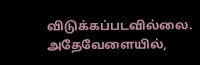விடுக்கப்படவில்லை. அதேவேளையில்,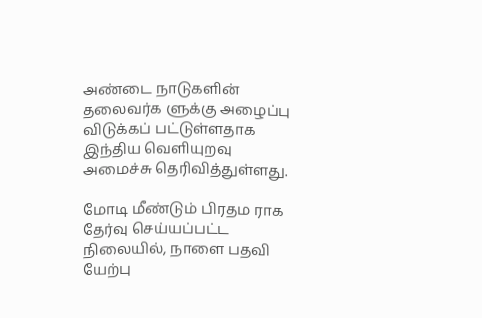அண்டை நாடுகளின் தலைவர்க ளுக்கு அழைப்பு விடுக்கப் பட்டுள்ளதாக இந்திய வெளியுறவு அமைச்சு தெரிவித்துள்ளது.

மோடி மீண்டும் பிரதம ராக தேர்வு செய்யப்பட்ட நிலையில், நாளை பதவி யேற்பு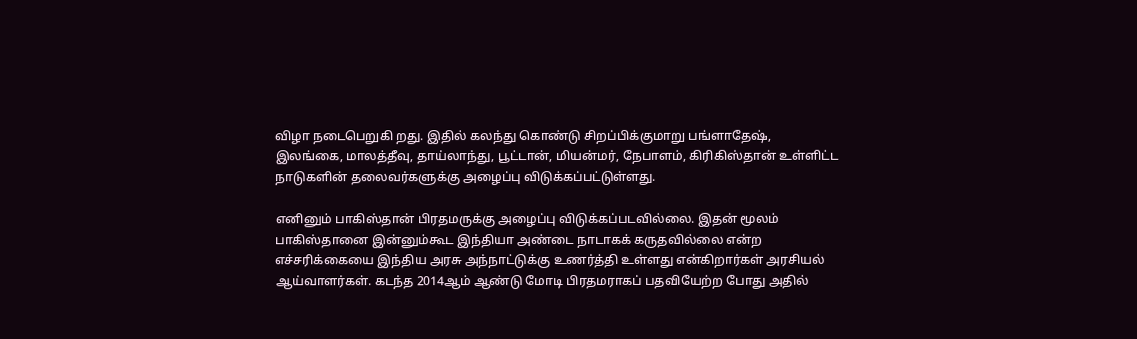விழா நடைபெறுகி றது. இதில் கலந்து கொண்டு சிறப்பிக்குமாறு பங்ளாதேஷ், இலங்கை, மாலத்தீவு, தாய்லாந்து, பூட்டான், மியன்மர், நேபாளம், கிரிகிஸ்தான் உள்ளிட்ட நாடுகளின் தலைவர்களுக்கு அழைப்பு விடுக்கப்பட்டுள்ளது.

எனினும் பாகிஸ்தான் பிரதமருக்கு அழைப்பு விடுக்கப்படவில்லை. இதன் மூலம் பாகிஸ்தானை இன்னும்கூட இந்தியா அண்டை நாடாகக் கருதவில்லை என்ற எச்சரிக்கையை இந்திய அரசு அந்நாட்டுக்கு உணர்த்தி உள்ளது என்கிறார்கள் அரசியல் ஆய்வாளர்கள். கடந்த 2014ஆம் ஆண்டு மோடி பிரதமராகப் பதவியேற்ற போது அதில்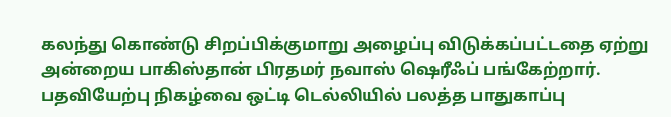கலந்து கொண்டு சிறப்பிக்குமாறு அழைப்பு விடுக்கப்பட்டதை ஏற்று அன்றைய பாகிஸ்தான் பிரதமர் நவாஸ் ஷெரீஃப் பங்கேற்றார். பதவியேற்பு நிகழ்வை ஒட்டி டெல்லியில் பலத்த பாதுகாப்பு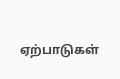ஏற்பாடுகள்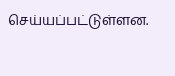செய்யப்பட்டுள்ளன.